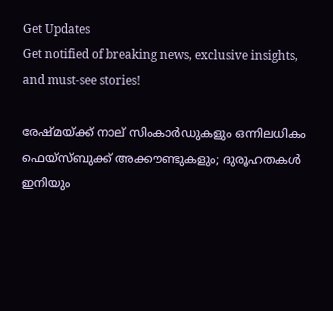Get Updates
Get notified of breaking news, exclusive insights, and must-see stories!

രേഷ്മയ്ക്ക് നാല് സിംകാർഡുകളും ഒന്നിലധികം ഫെയ്സ്ബുക്ക് അക്കൗണ്ടുകളും; ദുരൂഹതകൾ ഇനിയും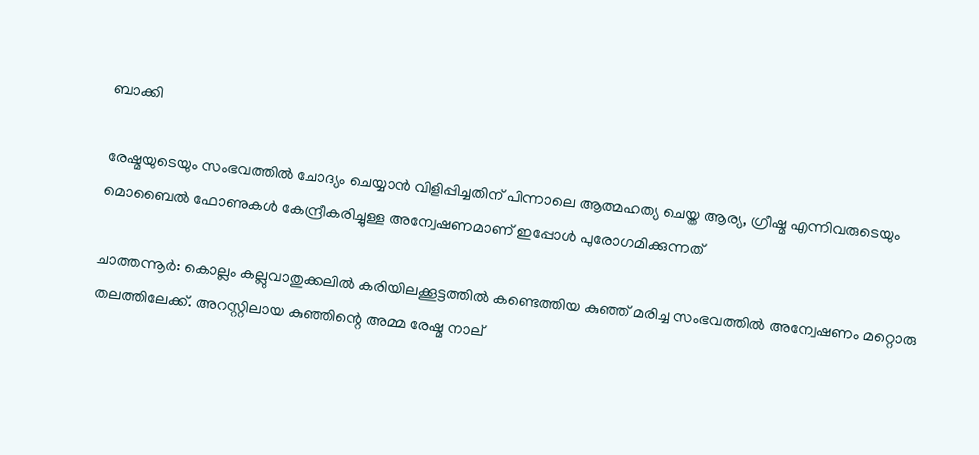ബാക്കി

രേഷ്മയുടെയും സംഭവത്തിൽ ചോദ്യം ചെയ്യാൻ വിളിപ്പിച്ചതിന് പിന്നാലെ ആത്മഹത്യ ചെയ്ത ആര്യ, ഗ്രീഷ്മ എന്നിവരുടെയും മൊബൈൽ ഫോണുകൾ കേന്ദ്രീകരിച്ചുള്ള അന്വേഷണമാണ് ഇപ്പോൾ പുരോഗമിക്കുന്നത്

ചാത്തന്നൂർ: കൊല്ലം കല്ലുവാതുക്കലിൽ കരിയിലക്കൂട്ടത്തിൽ കണ്ടെത്തിയ കുഞ്ഞ് മരിച്ച സംഭവത്തിൽ അന്വേഷണം മറ്റൊരു തലത്തിലേക്ക്. അറസ്റ്റിലായ കുഞ്ഞിന്റെ അമ്മ രേഷ്മ നാല്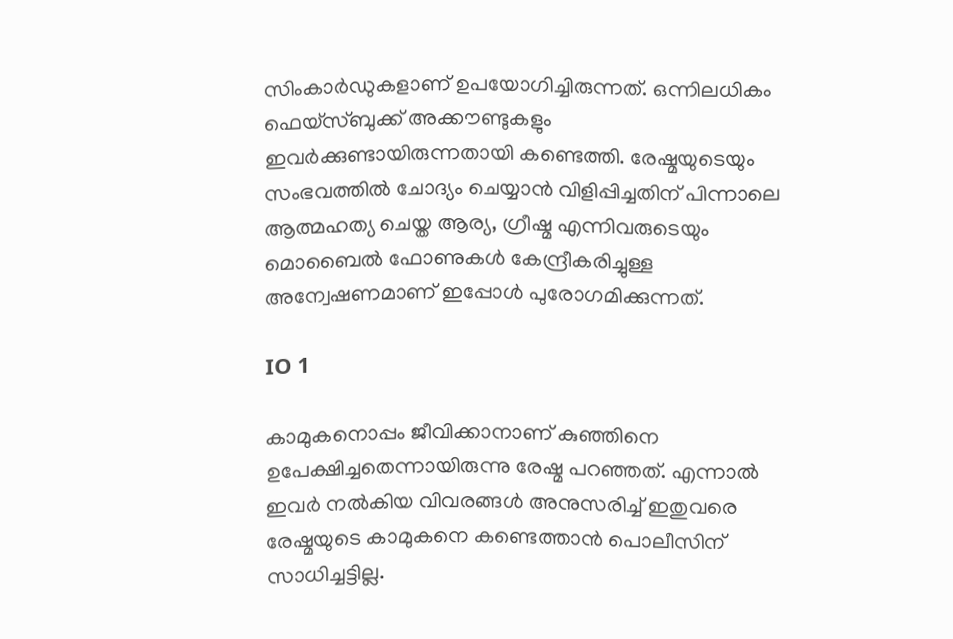സിംകാർഡുകളാണ് ഉപയോഗിച്ചിരുന്നത്. ഒന്നിലധികം ഫെയ്സ്ബുക്ക് അക്കൗണ്ടുകളും ഇവർക്കുണ്ടായിരുന്നതായി കണ്ടെത്തി. രേഷ്മയുടെയും സംഭവത്തിൽ ചോദ്യം ചെയ്യാൻ വിളിപ്പിച്ചതിന് പിന്നാലെ ആത്മഹത്യ ചെയ്ത ആര്യ, ഗ്രീഷ്മ എന്നിവരുടെയും മൊബൈൽ ഫോണുകൾ കേന്ദ്രീകരിച്ചുള്ള അന്വേഷണമാണ് ഇപ്പോൾ പുരോഗമിക്കുന്നത്.

IO 1

കാമുകനൊപ്പം ജീവിക്കാനാണ് കുഞ്ഞിനെ ഉപേക്ഷിച്ചതെന്നായിരുന്നു രേഷ്മ പറഞ്ഞത്. എന്നാൽ ഇവർ നൽകിയ വിവരങ്ങൾ അനുസരിച്ച് ഇതുവരെ രേഷ്മയുടെ കാമുകനെ കണ്ടെത്താൻ പൊലീസിന് സാധിച്ചട്ടില്ല.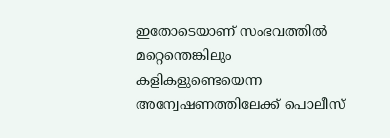ഇതോടെയാണ് സംഭവത്തിൽ മറ്റെന്തെങ്കിലും കളികളുണ്ടെയെന്ന അന്വേഷണത്തിലേക്ക് പൊലീസ്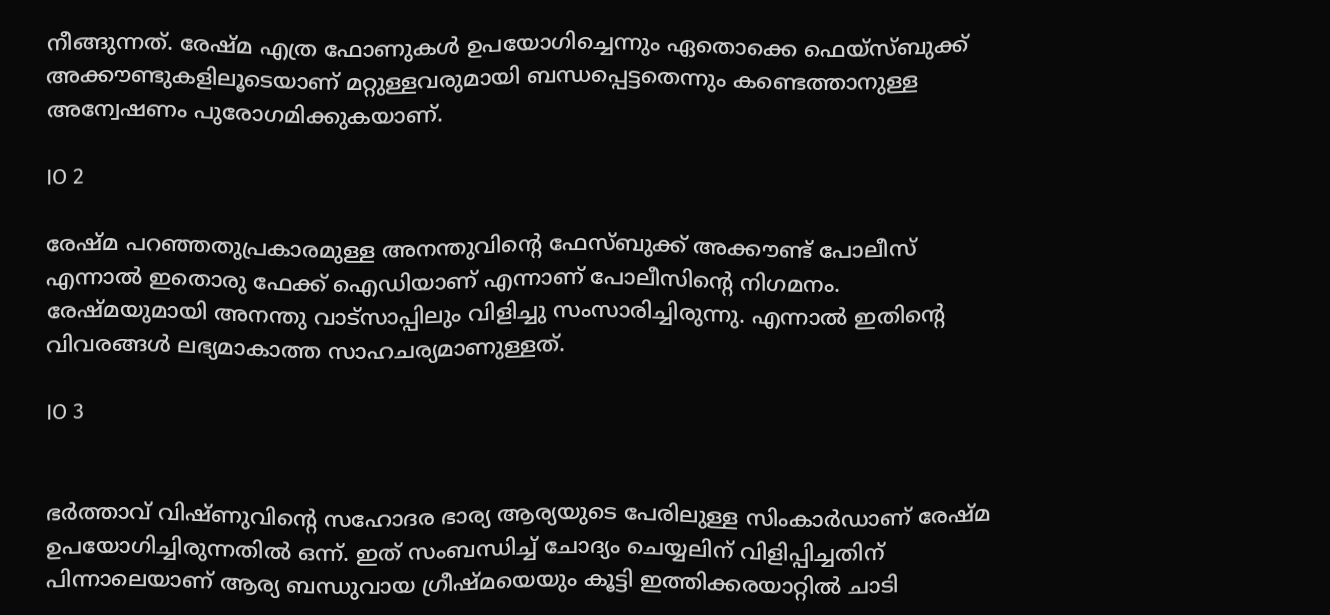നീങ്ങുന്നത്. രേഷ്മ എത്ര ഫോണുകൾ ഉപയോഗിച്ചെന്നും ഏതൊക്കെ ഫെയ്സ്ബുക്ക് അക്കൗണ്ടുകളിലൂടെയാണ് മറ്റുള്ളവരുമായി ബന്ധപ്പെട്ടതെന്നും കണ്ടെത്താനുള്ള അന്വേഷണം പുരോഗമിക്കുകയാണ്.

IO 2

രേഷ്മ പറഞ്ഞതുപ്രകാരമുള്ള അനന്തുവിന്റെ ഫേസ്ബുക്ക് അക്കൗണ്ട് പോലീസ് എന്നാല്‍ ഇതൊരു ഫേക്ക് ഐഡിയാണ് എന്നാണ് പോലീസിന്റെ നിഗമനം. രേഷ്മയുമായി അനന്തു വാട്‌സാപ്പിലും വിളിച്ചു സംസാരിച്ചിരുന്നു. എന്നാല്‍ ഇതിന്റെ വിവരങ്ങള്‍ ലഭ്യമാകാത്ത സാഹചര്യമാണുള്ളത്.

IO 3


ഭർത്താവ് വിഷ്ണുവിന്റെ സഹോദര ഭാര്യ ആര്യയുടെ പേരിലുള്ള സിംകാർഡാണ് രേഷ്മ ഉപയോഗിച്ചിരുന്നതിൽ ഒന്ന്. ഇത് സംബന്ധിച്ച് ചോദ്യം ചെയ്യലിന് വിളിപ്പിച്ചതിന് പിന്നാലെയാണ് ആര്യ ബന്ധുവായ ഗ്രീഷ്മയെയും കൂട്ടി ഇത്തിക്കരയാറ്റിൽ ചാടി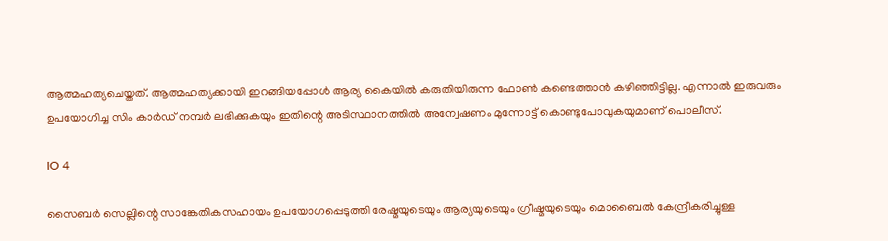ആത്മഹത്യചെയ്തത്. ആത്മഹത്യക്കായി ഇറങ്ങിയപ്പോൾ ആര്യ കൈയിൽ കരുതിയിരുന്ന ഫോൺ കണ്ടെത്താൻ കഴിഞ്ഞിട്ടില്ല. എന്നാൽ ഇരുവരും ഉപയോഗിച്ച സിം കാർഡ് നമ്പർ ലഭിക്കുകയും ഇതിന്റെ അടിസ്ഥാനത്തിൽ അന്വേഷണം മുന്നോട്ട് കൊണ്ടുപോവുകയുമാണ് പൊലീസ്.

IO 4

സൈബർ സെല്ലിന്റെ സാങ്കേതികസഹായം ഉപയോഗപ്പെടുത്തി രേഷ്മയുടെയും ആര്യയുടെയും ഗ്രീഷ്മയുടെയും മൊബൈൽ കേന്ദ്രീകരിച്ചുള്ള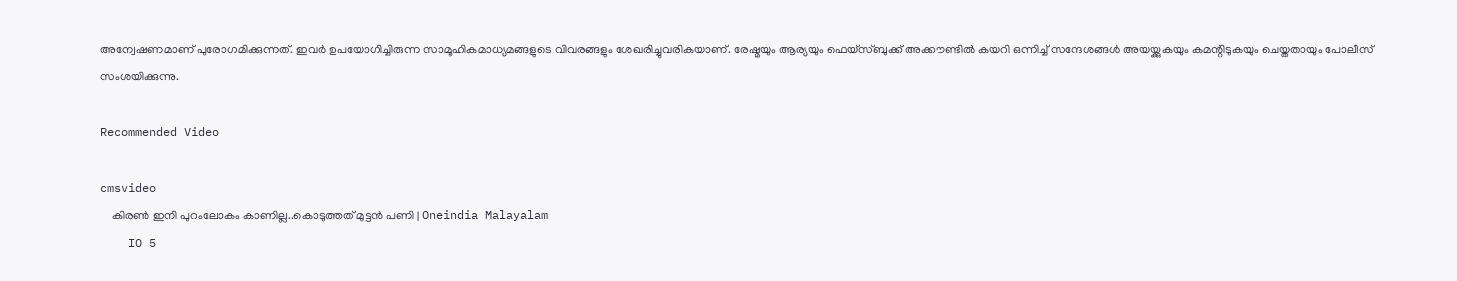അന്വേഷണമാണ് പുരോഗമിക്കുന്നത്. ഇവർ ഉപയോഗിച്ചിരുന്ന സാമൂഹികമാധ്യമങ്ങളുടെ വിവരങ്ങളും ശേഖരിച്ചുവരികയാണ്. രേഷ്മയും ആര്യയും ഫെയ്സ്ബുക്ക് അക്കൗണ്ടിൽ കയറി ഒന്നിച്ച് സന്ദേശങ്ങൾ അയയ്ക്കുകയും കമന്റിടുകയും ചെയ്തതായും പോലീസ് സംശയിക്കുന്നു.

Recommended Video

cmsvideo
    കിരൺ ഇനി പുറംലോകം കാണില്ല..കൊടുത്തത് മുട്ടൻ പണി | Oneindia Malayalam
    IO 5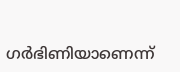ഗര്‍ഭിണിയാണെന്ന്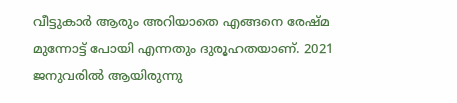വീട്ടുകാര്‍ ആരും അറിയാതെ എങ്ങനെ രേഷ്മ മുന്നോട്ട് പോയി എന്നതും ദുരൂഹതയാണ്. 2021 ജനുവരില്‍ ആയിരുന്നു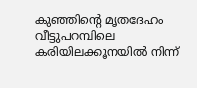കുഞ്ഞിന്റെ മൃതദേഹം വീട്ടുപറമ്പിലെ കരിയിലക്കൂനയില്‍ നിന്ന്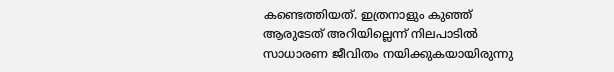കണ്ടെത്തിയത്. ഇത്രനാളും കുഞ്ഞ് ആരുടേത് അറിയില്ലെന്ന് നിലപാടില്‍ സാധാരണ ജീവിതം നയിക്കുകയായിരുന്നു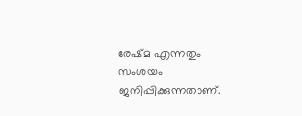രേഷ്മ എന്നതും സംശയം ജനിപ്പിക്കുന്നതാണ്.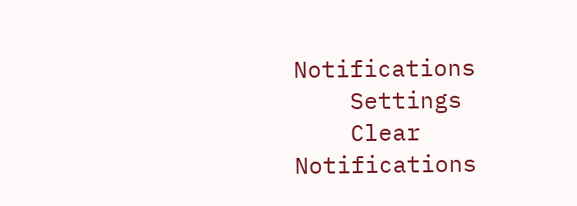Notifications
    Settings
    Clear Notifications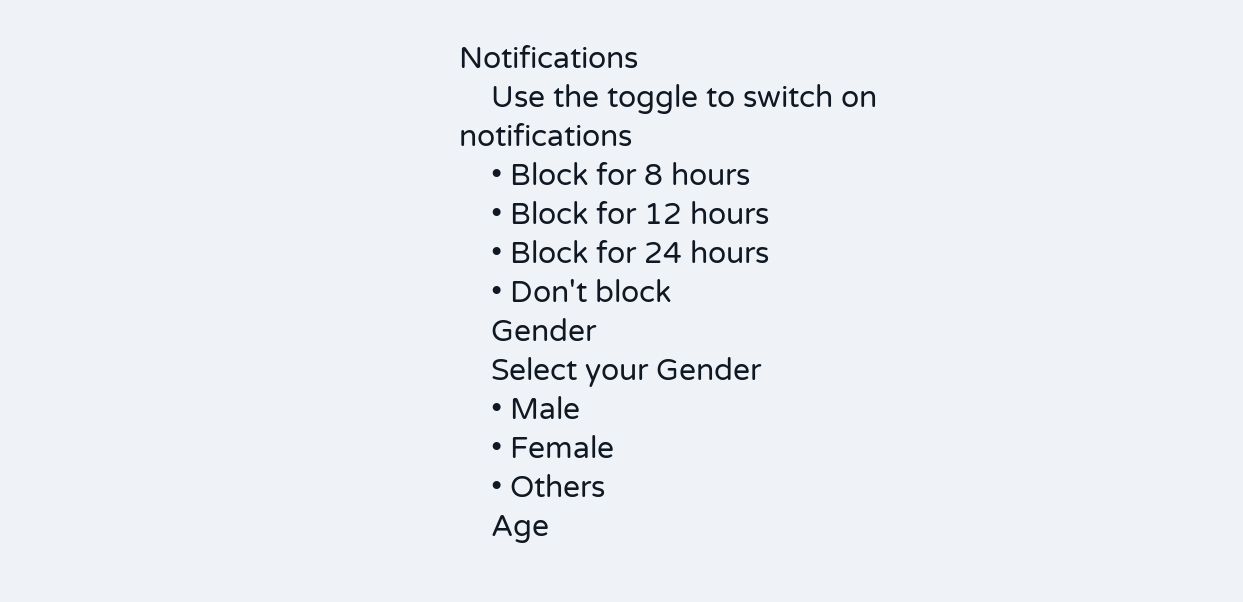Notifications
    Use the toggle to switch on notifications
    • Block for 8 hours
    • Block for 12 hours
    • Block for 24 hours
    • Don't block
    Gender
    Select your Gender
    • Male
    • Female
    • Others
    Age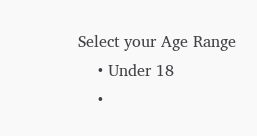Select your Age Range
    • Under 18
    •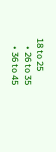18 to 25
    • 26 to 35
    • 36 to 45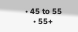• 45 to 55
    • 55+